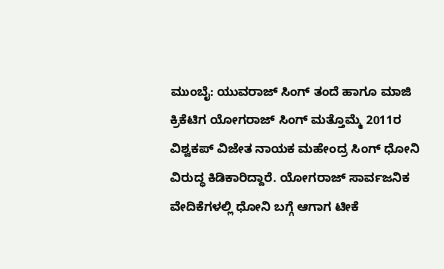ಮುಂಬೈ: ಯುವರಾಜ್ ಸಿಂಗ್ ತಂದೆ ಹಾಗೂ ಮಾಜಿ ಕ್ರಿಕೆಟಿಗ ಯೋಗರಾಜ್ ಸಿಂಗ್ ಮತ್ತೊಮ್ಮೆ 2011ರ ವಿಶ್ವಕಪ್ ವಿಜೇತ ನಾಯಕ ಮಹೇಂದ್ರ ಸಿಂಗ್ ಧೋನಿ ವಿರುದ್ಧ ಕಿಡಿಕಾರಿದ್ದಾರೆ. ಯೋಗರಾಜ್ ಸಾರ್ವಜನಿಕ ವೇದಿಕೆಗಳಲ್ಲಿ ಧೋನಿ ಬಗ್ಗೆ ಆಗಾಗ ಟೀಕೆ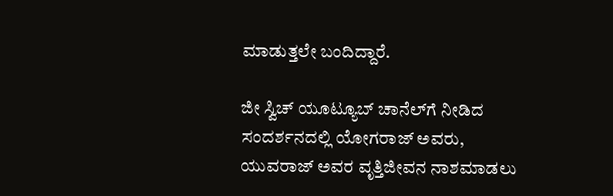ಮಾಡುತ್ತಲೇ ಬಂದಿದ್ದಾರೆ.

ಜೀ ಸ್ವಿಚ್ ಯೂಟ್ಯೂಬ್ ಚಾನೆಲ್‌ಗೆ ನೀಡಿದ ಸಂದರ್ಶನದಲ್ಲಿ ಯೋಗರಾಜ್ ಅವರು, ಯುವರಾಜ್ ಅವರ ವೃತ್ತಿಜೀವನ ನಾಶಮಾಡಲು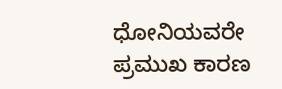ಧೋನಿಯವರೇ ಪ್ರಮುಖ ಕಾರಣ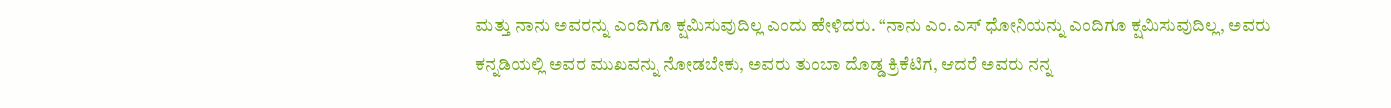ಮತ್ತು ನಾನು ಅವರನ್ನು ಎಂದಿಗೂ ಕ್ಷಮಿಸುವುದಿಲ್ಲ ಎಂದು ಹೇಳಿದರು. “ನಾನು ಎಂ.ಎಸ್ ಧೋನಿಯನ್ನು ಎಂದಿಗೂ ಕ್ಷಮಿಸುವುದಿಲ್ಲ, ಅವರು ಕನ್ನಡಿಯಲ್ಲಿ ಅವರ ಮುಖವನ್ನು ನೋಡಬೇಕು, ಅವರು ತುಂಬಾ ದೊಡ್ಡ ಕ್ರಿಕೆಟಿಗ, ಆದರೆ ಅವರು ನನ್ನ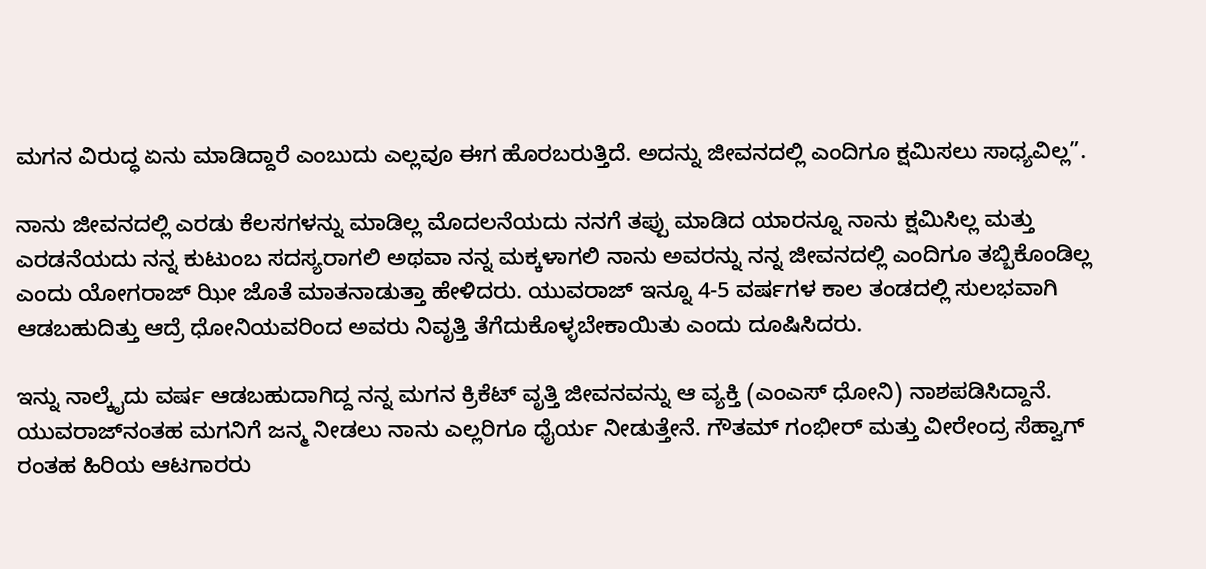ಮಗನ ವಿರುದ್ಧ ಏನು ಮಾಡಿದ್ದಾರೆ ಎಂಬುದು ಎಲ್ಲವೂ ಈಗ ಹೊರಬರುತ್ತಿದೆ. ಅದನ್ನು ಜೀವನದಲ್ಲಿ ಎಂದಿಗೂ ಕ್ಷಮಿಸಲು ಸಾಧ್ಯವಿಲ್ಲ”.

ನಾನು ಜೀವನದಲ್ಲಿ ಎರಡು ಕೆಲಸಗಳನ್ನು ಮಾಡಿಲ್ಲ ಮೊದಲನೆಯದು ನನಗೆ ತಪ್ಪು ಮಾಡಿದ ಯಾರನ್ನೂ ನಾನು ಕ್ಷಮಿಸಿಲ್ಲ ಮತ್ತು ಎರಡನೆಯದು ನನ್ನ ಕುಟುಂಬ ಸದಸ್ಯರಾಗಲಿ ಅಥವಾ ನನ್ನ ಮಕ್ಕಳಾಗಲಿ ನಾನು ಅವರನ್ನು ನನ್ನ ಜೀವನದಲ್ಲಿ ಎಂದಿಗೂ ತಬ್ಬಿಕೊಂಡಿಲ್ಲ ಎಂದು ಯೋಗರಾಜ್ ಝೀ ಜೊತೆ ಮಾತನಾಡುತ್ತಾ ಹೇಳಿದರು. ಯುವರಾಜ್ ಇನ್ನೂ 4-5 ವರ್ಷಗಳ ಕಾಲ ತಂಡದಲ್ಲಿ ಸುಲಭವಾಗಿ ಆಡಬಹುದಿತ್ತು ಆದ್ರೆ ಧೋನಿಯವರಿಂದ ಅವರು ನಿವೃತ್ತಿ ತೆಗೆದುಕೊಳ್ಳಬೇಕಾಯಿತು ಎಂದು ದೂಷಿಸಿದರು.

ಇನ್ನು ನಾಲ್ಕೈದು ವರ್ಷ ಆಡಬಹುದಾಗಿದ್ದ ನನ್ನ ಮಗನ ಕ್ರಿಕೆಟ್ ವೃತ್ತಿ ಜೀವನವನ್ನು ಆ ವ್ಯಕ್ತಿ (ಎಂಎಸ್ ಧೋನಿ) ನಾಶಪಡಿಸಿದ್ದಾನೆ. ಯುವರಾಜ್‌ನಂತಹ ಮಗನಿಗೆ ಜನ್ಮ ನೀಡಲು ನಾನು ಎಲ್ಲರಿಗೂ ಧೈರ್ಯ ನೀಡುತ್ತೇನೆ. ಗೌತಮ್ ಗಂಭೀರ್ ಮತ್ತು ವೀರೇಂದ್ರ ಸೆಹ್ವಾಗ್ ರಂತಹ ಹಿರಿಯ ಆಟಗಾರರು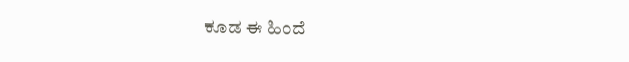ಕೂಡ ಈ ಹಿಂದೆ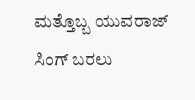ಮತ್ತೊಬ್ಬ ಯುವರಾಜ್ ಸಿಂಗ್ ಬರಲು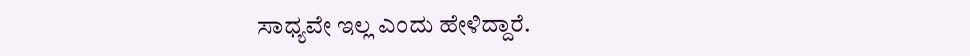ಸಾಧ್ಯವೇ ಇಲ್ಲ ಎಂದು ಹೇಳಿದ್ದಾರೆ.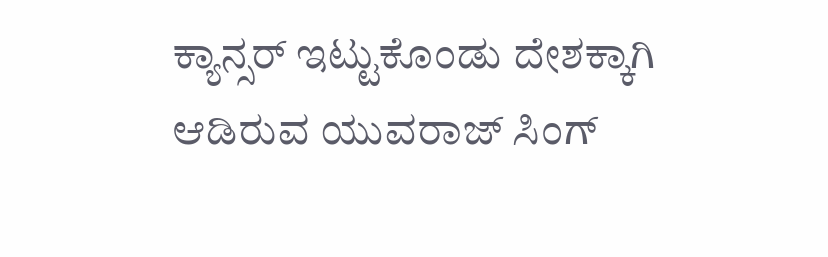ಕ್ಯಾನ್ಸರ್ ಇಟ್ಟುಕೊಂಡು ದೇಶಕ್ಕಾಗಿ ಆಡಿರುವ ಯುವರಾಜ್‌ ಸಿಂಗ್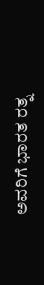ಅವರಿಗೆ ಭಾರತ ರತ್ನ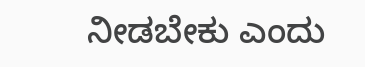ನೀಡಬೇಕು ಎಂದು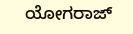ಯೋಗರಾಜ್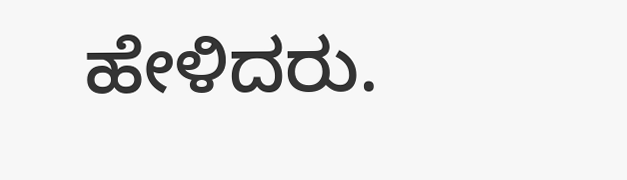ಹೇಳಿದರು.